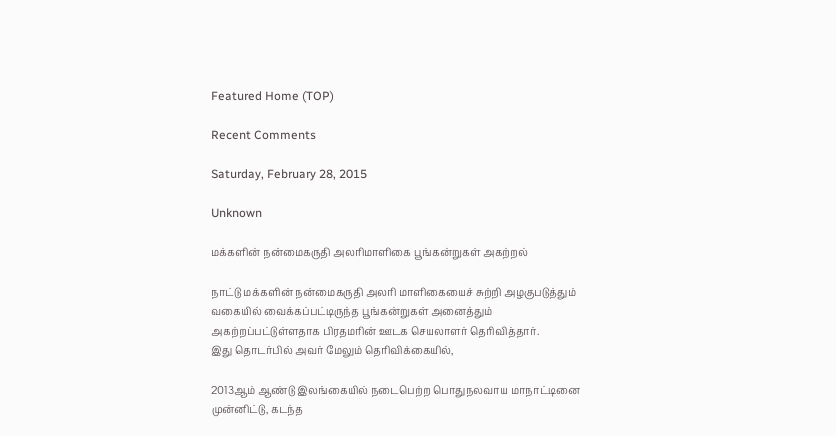Featured Home (TOP)

Recent Comments

Saturday, February 28, 2015

Unknown

மக்களின் நன்மைகருதி அலரிமாளிகை பூங்கன்றுகள் அகற்றல்

நாட்டு மக்களின் நன்மைகருதி அலரி மாளிகையைச் சுற்றி அழகுபடுத்தும் வகையில் வைக்கப்பட்டிருந்த பூங்கன்றுகள் அனைத்தும் அகற்றப்பட்டுள்ளதாக பிரதமரின் ஊடக செயலாளர் தெரிவித்தார்.
இது தொடர்பில் அவர் மேலும் தெரிவிக்கையில்,

2013ஆம் ஆண்டு இலங்கையில் நடைபெற்ற பொதுநலவாய மாநாட்டினை முன்னிட்டு, கடந்த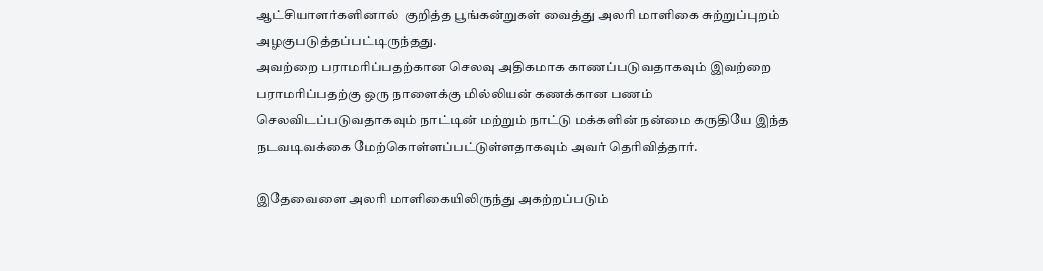ஆட்சியாளர்களினால்  குறித்த பூங்கன்றுகள் வைத்து அலரி மாளிகை சுற்றுப்புறம் அழகுபடுத்தப்பட்டிருந்தது.
அவற்றை பராமரிப்பதற்கான செலவு அதிகமாக காணப்படுவதாகவும் இவற்றை பராமரிப்பதற்கு ஒரு நாளைக்கு மில்லியன் கணக்கான பணம் செலவிடப்படுவதாகவும் நாட்டின் மற்றும் நாட்டு மக்களின் நன்மை கருதியே இந்த நடவடிவக்கை மேற்கொள்ளப்பட்டுள்ளதாகவும் அவர் தெரிவித்தார்.

இதேவைளை அலரி மாளிகையிலிருந்து அகற்றப்படும்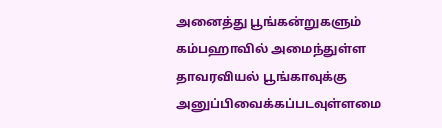அனைத்து பூங்கன்றுகளும் கம்பஹாவில் அமைந்துள்ள தாவரவியல் பூங்காவுக்கு அனுப்பிவைக்கப்படவுள்ளமை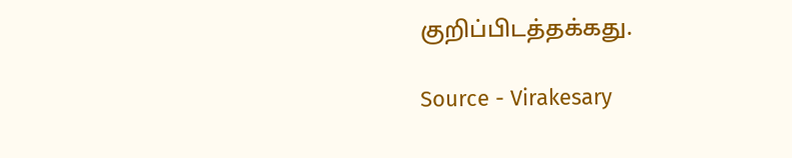குறிப்பிடத்தக்கது.

Source - Virakesary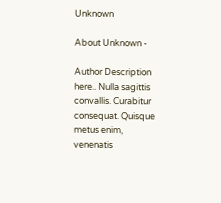Unknown

About Unknown -

Author Description here.. Nulla sagittis convallis. Curabitur consequat. Quisque metus enim, venenatis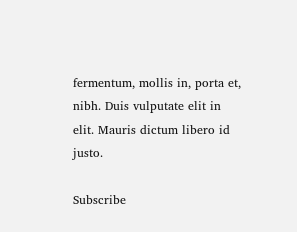fermentum, mollis in, porta et, nibh. Duis vulputate elit in elit. Mauris dictum libero id justo.

Subscribe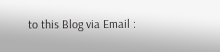to this Blog via Email :